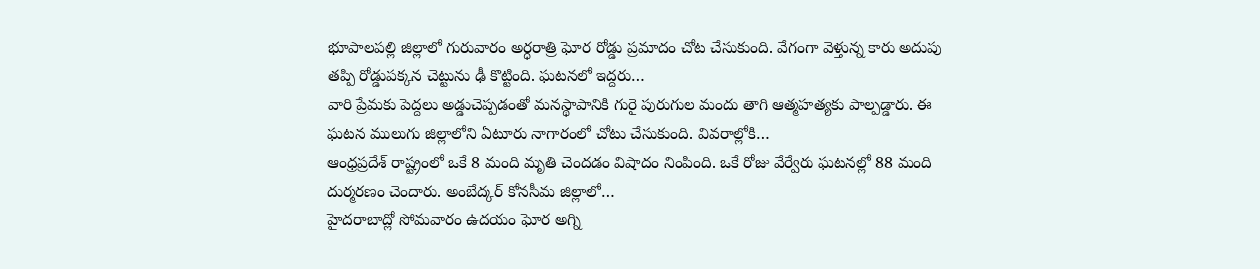భూపాలపల్లి జిల్లాలో గురువారం అర్ధరాత్రి ఘోర రోడ్డు ప్రమాదం చోట చేసుకుంది. వేగంగా వెళ్తున్న కారు అదుపు తప్పి రోడ్డుపక్కన చెట్టును ఢీ కొట్టింది. ఘటనలో ఇద్దరు…
వారి ప్రేమకు పెద్దలు అడ్డుచెప్పడంతో మనస్థాపానికి గురై పురుగుల మందు తాగి ఆత్మహత్యకు పాల్పడ్డారు. ఈ ఘటన ములుగు జిల్లాలోని ఏటూరు నాగారంలో చోటు చేసుకుంది. వివరాల్లోకి…
ఆంధ్రప్రదేశ్ రాష్ట్రంలో ఒకే 8 మంది మృతి చెందడం విషాదం నింపింది. ఒకే రోజు వేర్వేరు ఘటనల్లో 88 మంది దుర్మరణం చెందారు. అంబేద్కర్ కోనసీమ జిల్లాలో…
హైదరాబాద్లో సోమవారం ఉదయం ఘోర అగ్ని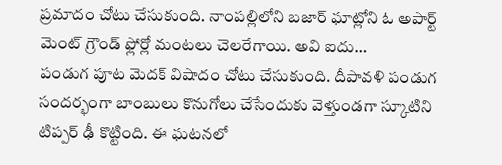ప్రమాదం చోటు చేసుకుంది. నాంపల్లిలోని బజార్ ఘాట్లోని ఓ అపార్ట్ మెంట్ గ్రౌండ్ ఫ్లోర్లో మంటలు చెలరేగాయి. అవి ఐదు…
పండుగ పూట మెదక్ విషాదం చోటు చేసుకుంది. దీపావళి పండుగ సందర్భంగా బాంబులు కొనుగోలు చేసేందుకు వెళ్తుండగా స్కూటిని టిప్పర్ ఢీ కొట్టింది. ఈ ఘటనలో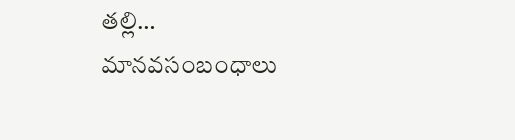తల్లి…
మానవసంబంధాలు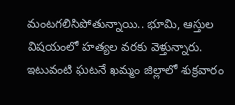మంటగలిసిపోతున్నాయి.. భూమి, ఆస్తుల విషయంలో హత్యల వరకు వెళ్తున్నారు. ఇటువంటి ఘటనే ఖమ్మం జిల్లాలో శుక్రవారం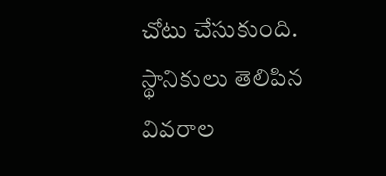చోటు చేసుకుంది. స్థానికులు తెలిపిన వివరాల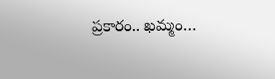ప్రకారం.. ఖమ్మం…